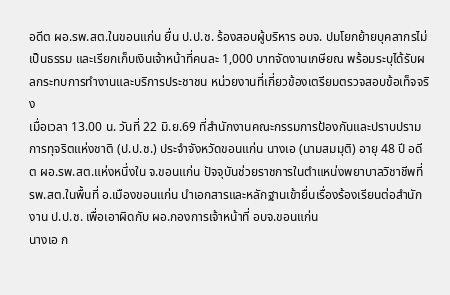อดีต ผอ.รพ.สต.ในขอนแก่น ยื่น ป.ป.ช. ร้องสอบผู้บริหาร อบจ. ปมโยกย้ายบุคลากรไม่เป็นธรรม และเรียกเก็บเงินเจ้าหน้าที่คนละ 1,000 บาทจัดงานเกษียณ พร้อมระบุได้รับผลกระทบการทำงานและบริการประชาชน หน่วยงานที่เกี่ยวข้องเตรียมตรวจสอบข้อเท็จจริง
เมื่อเวลา 13.00 น. วันที่ 22 มิ.ย.69 ที่สำนักงานคณะกรรมการป้องกันและปราบปรามการทุจริตแห่งชาติ (ป.ป.ช.) ประจำจังหวัดขอนแก่น นางเอ (นามสมมุติ) อายุ 48 ปี อดีต ผอ.รพ.สต.แห่งหนึ่งใน จ.ขอนแก่น ปัจจุบันช่วยราชการในตำแหน่งพยาบาลวิชาชีพที่ รพ.สต.ในพื้นที่ อ.เมืองขอนแก่น นำเอกสารและหลักฐานเข้ายื่นเรื่องร้องเรียนต่อสำนักงาน ป.ป.ช. เพื่อเอาผิดกับ ผอ.กองการเจ้าหน้าที่ อบจ.ขอนแก่น
นางเอ ก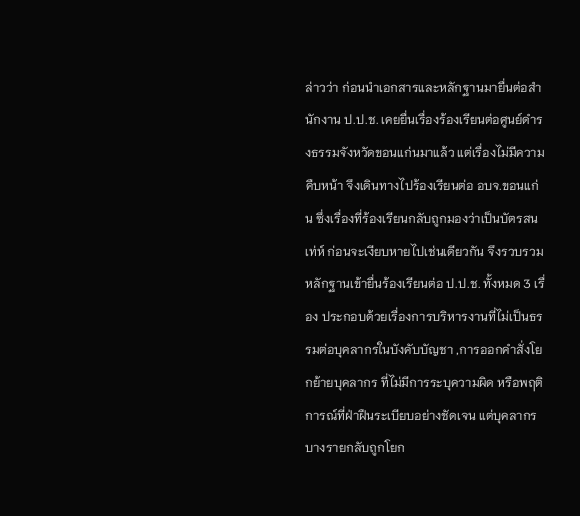ล่าวว่า ก่อนนำเอกสารและหลักฐานมายื่นต่อสำนักงาน ป.ป.ช. เคยยื่นเรื่องร้องเรียนต่อศูนย์ดำรงธรรมจังหวัดขอนแก่นมาแล้ว แต่เรื่องไม่มีความคืบหน้า จึงเดินทางไปร้องเรียนต่อ อบจ.ขอนแก่น ซึ่งเรื่องที่ร้องเรียนกลับถูกมองว่าเป็นบัตรสนเท่ห์ ก่อนจะเงียบหายไปเช่นเดียวกัน จึงรวบรวมหลักฐานเข้ายื่นร้องเรียนต่อ ป.ป.ช. ทั้งหมด 3 เรื่อง ประกอบด้วยเรื่องการบริหารงานที่ไม่เป็นธรรมต่อบุคลากรในบังคับบัญชา ,การออกคำสั่งโยกย้ายบุคลากร ที่ไม่มีการระบุความผิด หรือพฤติการณ์ที่ฝ่าฝืนระเบียบอย่างชัดเจน แต่บุคลากรบางรายกลับถูกโยก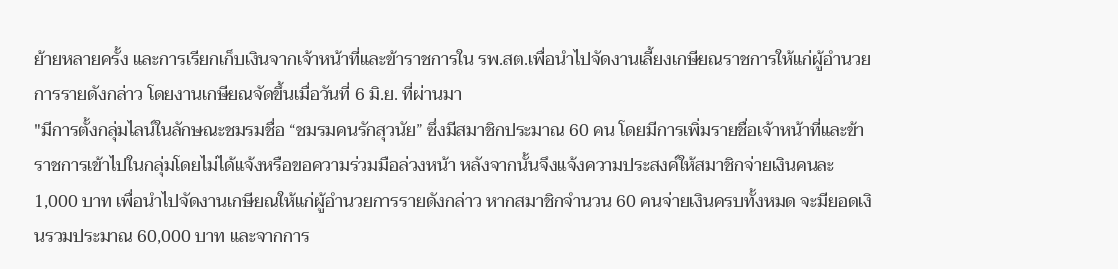ย้ายหลายครั้ง และการเรียกเก็บเงินจากเจ้าหน้าที่และข้าราชการใน รพ.สต.เพื่อนำไปจัดงานเลี้ยงเกษียณราชการให้แก่ผู้อำนวยการรายดังกล่าว โดยงานเกษียณจัดขึ้นเมื่อวันที่ 6 มิ.ย. ที่ผ่านมา
"มีการตั้งกลุ่มไลน์ในลักษณะชมรมชื่อ “ชมรมคนรักสุวนัย” ซึ่งมีสมาชิกประมาณ 60 คน โดยมีการเพิ่มรายชื่อเจ้าหน้าที่และข้าราชการเข้าไปในกลุ่มโดยไม่ได้แจ้งหรือขอความร่วมมือล่วงหน้า หลังจากนั้นจึงแจ้งความประสงค์ให้สมาชิกจ่ายเงินคนละ 1,000 บาท เพื่อนำไปจัดงานเกษียณให้แก่ผู้อำนวยการรายดังกล่าว หากสมาชิกจำนวน 60 คนจ่ายเงินครบทั้งหมด จะมียอดเงินรวมประมาณ 60,000 บาท และจากการ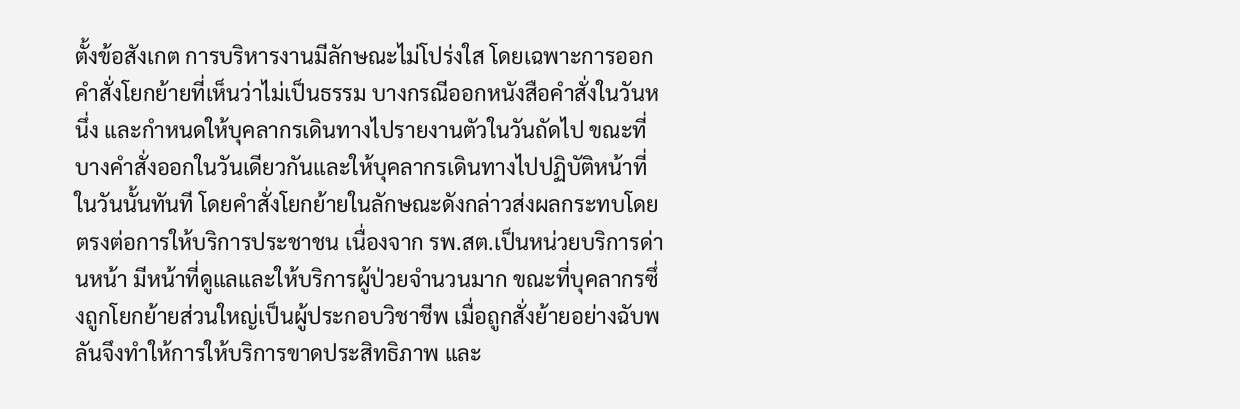ตั้งข้อสังเกต การบริหารงานมีลักษณะไม่โปร่งใส โดยเฉพาะการออกคำสั่งโยกย้ายที่เห็นว่าไม่เป็นธรรม บางกรณีออกหนังสือคำสั่งในวันหนึ่ง และกำหนดให้บุคลากรเดินทางไปรายงานตัวในวันถัดไป ขณะที่บางคำสั่งออกในวันเดียวกันและให้บุคลากรเดินทางไปปฏิบัติหน้าที่ในวันนั้นทันที โดยคำสั่งโยกย้ายในลักษณะดังกล่าวส่งผลกระทบโดยตรงต่อการให้บริการประชาชน เนื่องจาก รพ.สต.เป็นหน่วยบริการด่านหน้า มีหน้าที่ดูแลและให้บริการผู้ป่วยจำนวนมาก ขณะที่บุคลากรซึ่งถูกโยกย้ายส่วนใหญ่เป็นผู้ประกอบวิชาชีพ เมื่อถูกสั่งย้ายอย่างฉับพลันจึงทำให้การให้บริการขาดประสิทธิภาพ และ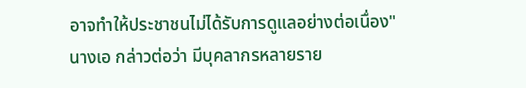อาจทำให้ประชาชนไม่ได้รับการดูแลอย่างต่อเนื่อง"
นางเอ กล่าวต่อว่า มีบุคลากรหลายราย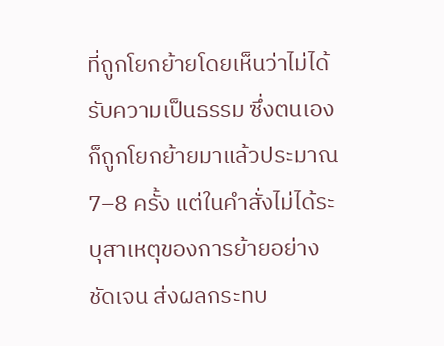ที่ถูกโยกย้ายโดยเห็นว่าไม่ได้รับความเป็นธรรม ซึ่งตนเองก็ถูกโยกย้ายมาแล้วประมาณ 7–8 ครั้ง แต่ในคำสั่งไม่ได้ระบุสาเหตุของการย้ายอย่างชัดเจน ส่งผลกระทบ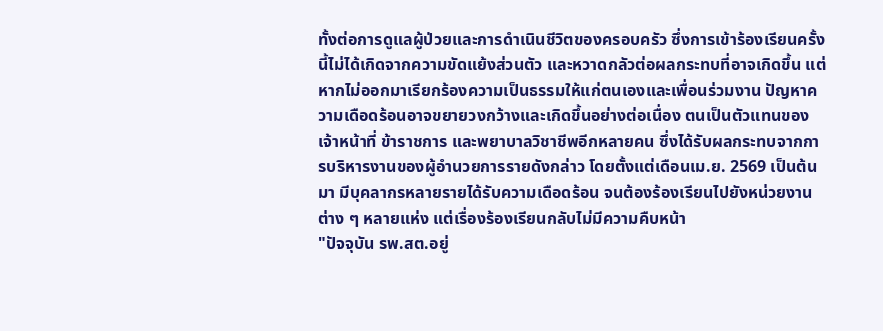ทั้งต่อการดูแลผู้ป่วยและการดำเนินชีวิตของครอบครัว ซึ่งการเข้าร้องเรียนครั้งนี้ไม่ได้เกิดจากความขัดแย้งส่วนตัว และหวาดกลัวต่อผลกระทบที่อาจเกิดขึ้น แต่หากไม่ออกมาเรียกร้องความเป็นธรรมให้แก่ตนเองและเพื่อนร่วมงาน ปัญหาความเดือดร้อนอาจขยายวงกว้างและเกิดขึ้นอย่างต่อเนื่อง ตนเป็นตัวแทนของเจ้าหน้าที่ ข้าราชการ และพยาบาลวิชาชีพอีกหลายคน ซึ่งได้รับผลกระทบจากการบริหารงานของผู้อำนวยการรายดังกล่าว โดยตั้งแต่เดือนเม.ย. 2569 เป็นต้นมา มีบุคลากรหลายรายได้รับความเดือดร้อน จนต้องร้องเรียนไปยังหน่วยงานต่าง ๆ หลายแห่ง แต่เรื่องร้องเรียนกลับไม่มีความคืบหน้า
"ปัจจุบัน รพ.สต.อยู่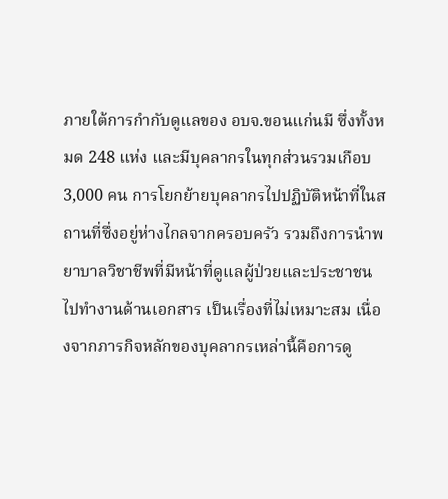ภายใต้การกำกับดูแลของ อบจ.ขอนแก่นมี ซึ่งทั้งหมด 248 แห่ง และมีบุคลากรในทุกส่วนรวมเกือบ 3,000 คน การโยกย้ายบุคลากรไปปฏิบัติหน้าที่ในสถานที่ซึ่งอยู่ห่างไกลจากครอบครัว รวมถึงการนำพยาบาลวิชาชีพที่มีหน้าที่ดูแลผู้ป่วยและประชาชนไปทำงานด้านเอกสาร เป็นเรื่องที่ไม่เหมาะสม เนื่องจากภารกิจหลักของบุคลากรเหล่านี้คือการดู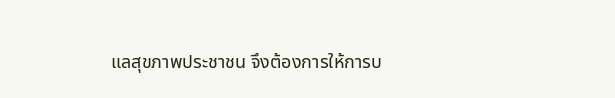แลสุขภาพประชาชน จึงต้องการให้การบ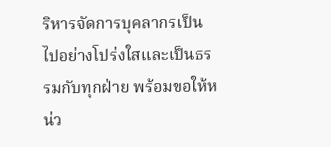ริหารจัดการบุคลากรเป็นไปอย่างโปร่งใสและเป็นธรรมกับทุกฝ่าย พร้อมขอให้หน่ว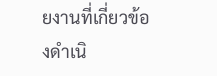ยงานที่เกี่ยวข้องดำเนิ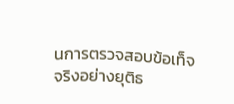นการตรวจสอบข้อเท็จจริงอย่างยุติธ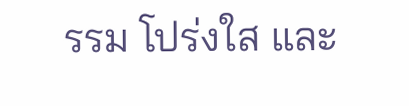รรม โปร่งใส และ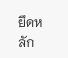ยึดหลัก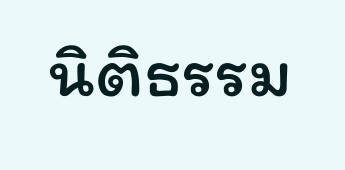นิติธรรม